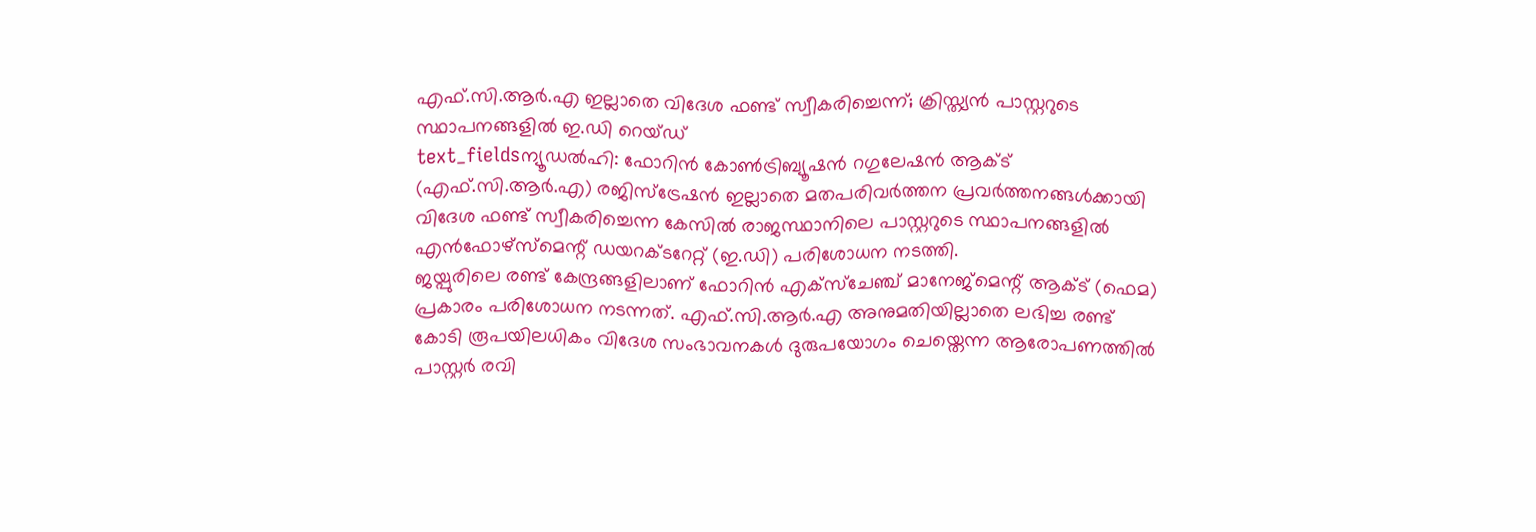എഫ്.സി.ആർ.എ ഇല്ലാതെ വിദേശ ഫണ്ട് സ്വീകരിച്ചെന്ന്; ക്രിസ്ത്യൻ പാസ്റ്ററുടെ സ്ഥാപനങ്ങളിൽ ഇ.ഡി റെയ്ഡ്
text_fieldsന്യൂഡൽഹി: ഫോറിൻ കോൺട്രിബ്യൂഷൻ റഗുലേഷൻ ആക്ട് (എഫ്.സി.ആർ.എ) രജിസ്ട്രേഷൻ ഇല്ലാതെ മതപരിവർത്തന പ്രവർത്തനങ്ങൾക്കായി വിദേശ ഫണ്ട് സ്വീകരിച്ചെന്ന കേസിൽ രാജസ്ഥാനിലെ പാസ്റ്ററുടെ സ്ഥാപനങ്ങളിൽ എൻഫോഴ്സ്മെന്റ് ഡയറക്ടറേറ്റ് (ഇ.ഡി) പരിശോധന നടത്തി.
ജയ്പുരിലെ രണ്ട് കേന്ദ്രങ്ങളിലാണ് ഫോറിൻ എക്സ്ചേഞ്ച് മാനേജ്മെന്റ് ആക്ട് (ഫെമ) പ്രകാരം പരിശോധന നടന്നത്. എഫ്.സി.ആർ.എ അനുമതിയില്ലാതെ ലഭിച്ച രണ്ട് കോടി രൂപയിലധികം വിദേശ സംഭാവനകൾ ദുരുപയോഗം ചെയ്തെന്ന ആരോപണത്തിൽ പാസ്റ്റർ രവി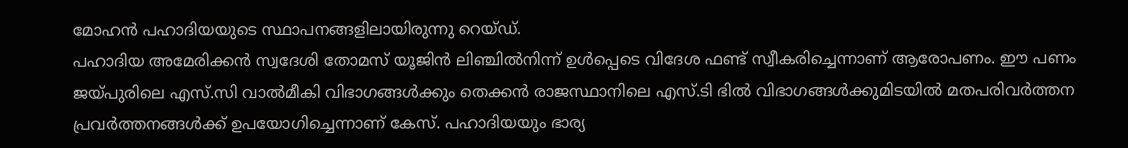മോഹൻ പഹാദിയയുടെ സ്ഥാപനങ്ങളിലായിരുന്നു റെയ്ഡ്.
പഹാദിയ അമേരിക്കൻ സ്വദേശി തോമസ് യൂജിൻ ലിഞ്ചിൽനിന്ന് ഉൾപ്പെടെ വിദേശ ഫണ്ട് സ്വീകരിച്ചെന്നാണ് ആരോപണം. ഈ പണം ജയ്പുരിലെ എസ്.സി വാൽമീകി വിഭാഗങ്ങൾക്കും തെക്കൻ രാജസ്ഥാനിലെ എസ്.ടി ഭിൽ വിഭാഗങ്ങൾക്കുമിടയിൽ മതപരിവർത്തന പ്രവർത്തനങ്ങൾക്ക് ഉപയോഗിച്ചെന്നാണ് കേസ്. പഹാദിയയും ഭാര്യ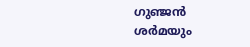ഗുഞ്ജൻ ശർമയും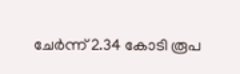ചേർന്ന് 2.34 കോടി രൂപ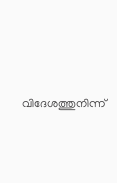വിദേശത്തുനിന്ന്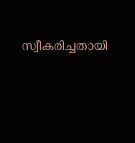സ്വീകരിച്ചതായി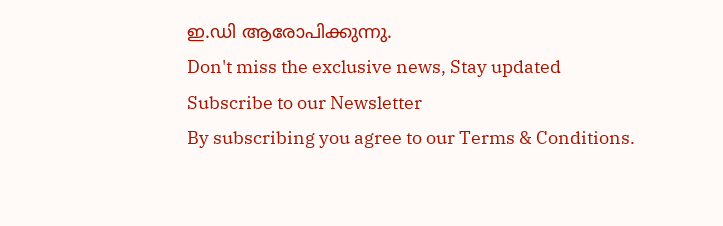ഇ.ഡി ആരോപിക്കുന്നു.
Don't miss the exclusive news, Stay updated
Subscribe to our Newsletter
By subscribing you agree to our Terms & Conditions.